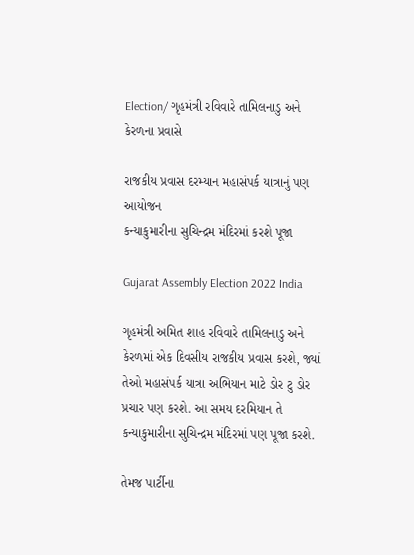Election/ ગૃહમંત્રી રવિવારે તામિલનાડુ અને કેરળના પ્રવાસે

રાજકીય પ્રવાસ દરમ્યાન મહાસંપર્ક યાત્રાનું પણ આયોજન
કન્યાકુમારીના સુચિન્દ્રમ મંદિરમાં કરશે પૂજા

Gujarat Assembly Election 2022 India

ગૃહમંત્રી અમિત શાહ રવિવારે તામિલનાડુ અને કેરળમાં એક દિવસીય રાજકીય પ્રવાસ કરશે, જ્યાં તેઓ મહાસંપર્ક યાત્રા અભિયાન માટે ડોર ટુ ડોર પ્રચાર પણ કરશે. આ સમય દરમિયાન તે કન્યાકુમારીના સુચિન્દ્રમ મંદિરમાં પણ પૂજા કરશે.

તેમજ પાર્ટીના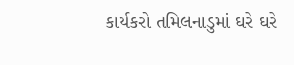કાર્યકરો તમિલનાડુમાં ઘરે ઘરે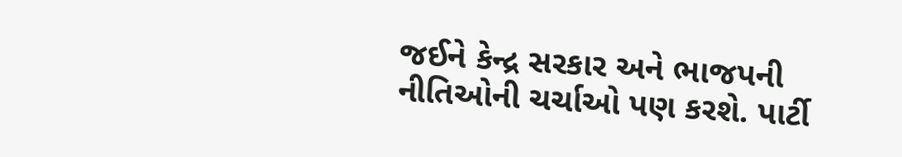જઈને કેન્દ્ર સરકાર અને ભાજપની નીતિઓની ચર્ચાઓ પણ કરશે. પાર્ટી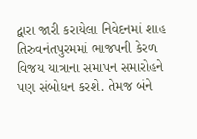દ્વારા જારી કરાયેલા નિવેદનમાં શાહ તિરુવનંતપુરમમાં ભાજપની કેરળ વિજય યાત્રાના સમાપન સમારોહને પણ સંબોધન કરશે. તેમજ બંને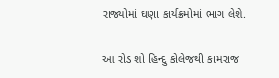રાજ્યોમાં ઘણા કાર્યક્રમોમાં ભાગ લેશે.

આ રોડ શો હિન્દુ કોલેજથી કામરાજ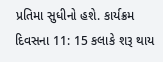પ્રતિમા સુધીનો હશે. કાર્યક્રમ દિવસના 11: 15 કલાકે શરૂ થાય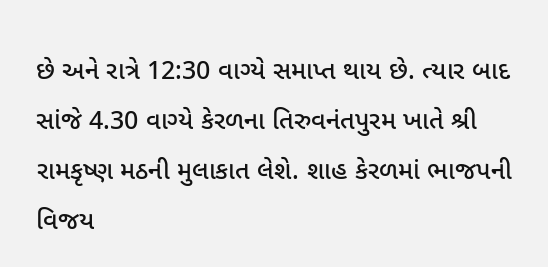છે અને રાત્રે 12:30 વાગ્યે સમાપ્ત થાય છે. ત્યાર બાદ સાંજે 4.30 વાગ્યે કેરળના તિરુવનંતપુરમ ખાતે શ્રી રામકૃષ્ણ મઠની મુલાકાત લેશે. શાહ કેરળમાં ભાજપની વિજય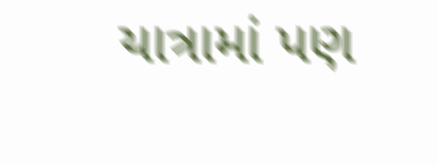યાત્રામાં પણ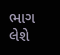ભાગ લેશે